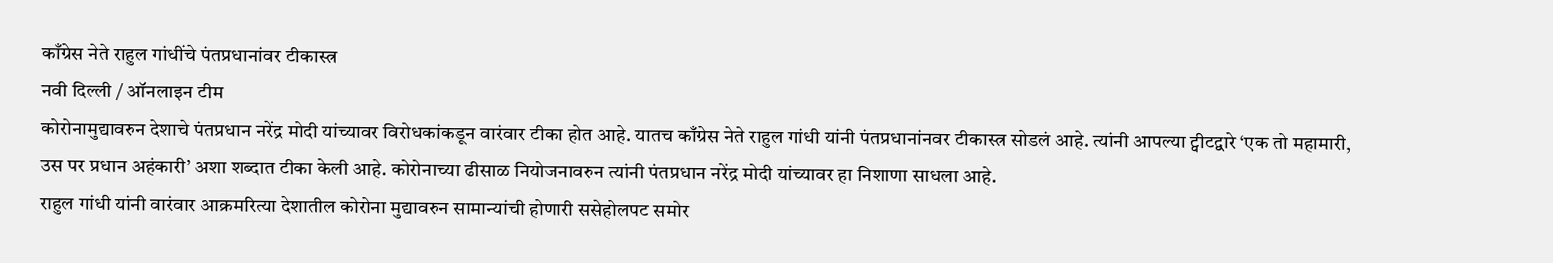काँग्रेस नेते राहुल गांधींचे पंतप्रधानांवर टीकास्त्र
नवी दिल्ली / ऑनलाइन टीम
कोरोनामुद्यावरुन देशाचे पंतप्रधान नरेंद्र मोदी यांच्यावर विरोधकांकडून वारंवार टीका होत आहे. यातच काँग्रेस नेते राहुल गांधी यांनी पंतप्रधानांनवर टीकास्त्र सोडलं आहे. त्यांनी आपल्या ट्वीटद्वारे ‘एक तो महामारी, उस पर प्रधान अहंकारी’ अशा शब्दात टीका केली आहे. कोरोनाच्या ढीसाळ नियोजनावरुन त्यांनी पंतप्रधान नरेंद्र मोदी यांच्यावर हा निशाणा साधला आहे.
राहुल गांधी यांनी वारंवार आक्रमरित्या देशातील कोरोना मुद्यावरुन सामान्यांची होणारी ससेहोलपट समोर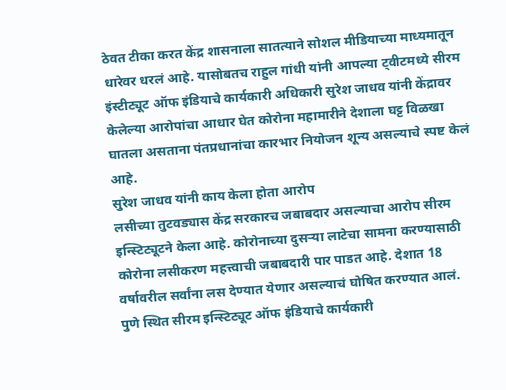ठेवत टीका करत केंद्र शासनाला सातत्याने सोशल मीडियाच्या माध्यमातून धारेवर धरलं आहे. यासोबतच राहुल गांधी यांनी आपल्या ट्वीटमध्ये सीरम इंस्टीट्यूट ऑफ इंडियाचे कार्यकारी अधिकारी सुरेश जाधव यांनी केंद्रावर केलेल्या आरोपांचा आधार घेत कोरोना महामारीने देशाला घट्ट विळखा घातला असताना पंतप्रधानांचा कारभार नियोजन शून्य असल्याचे स्पष्ट केलं आहे.
सुरेश जाधव यांनी काय केला होता आरोप
लसीच्या तुटवड्यास केंद्र सरकारच जबाबदार असल्याचा आरोप सीरम इन्स्टिट्यूटने केला आहे. कोरोनाच्या दुसऱ्या लाटेचा सामना करण्यासाठी कोरोना लसीकरण महत्त्वाची जबाबदारी पार पाडत आहे. देशात 18 वर्षावरील सर्वांना लस देण्यात येणार असल्याचं घोषित करण्यात आलं. पुणे स्थित सीरम इन्स्टिट्यूट ऑफ इंडियाचे कार्यकारी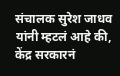संचालक सुरेश जाधव यांनी म्हटलं आहे की, केंद्र सरकारनं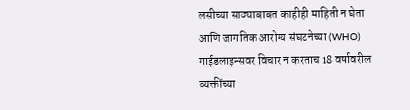लसीच्या साठ्याबाबत काहीही माहिती न घेता आणि जागतिक आरोग्य संघटनेच्या (WHO) गाईडलाइन्सवर विचार न करताच 18 वर्षावरील व्यक्तींच्या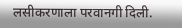लसीकरणाला परवानगी दिली.